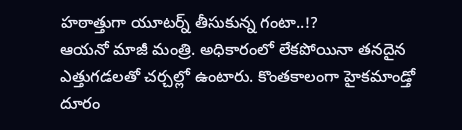హఠాత్తుగా యూటర్న్ తీసుకున్న గంటా..!?
ఆయనో మాజీ మంత్రి. అధికారంలో లేకపోయినా తనదైన ఎత్తుగడలతో చర్చల్లో ఉంటారు. కొంతకాలంగా హైకమాండ్తో దూరం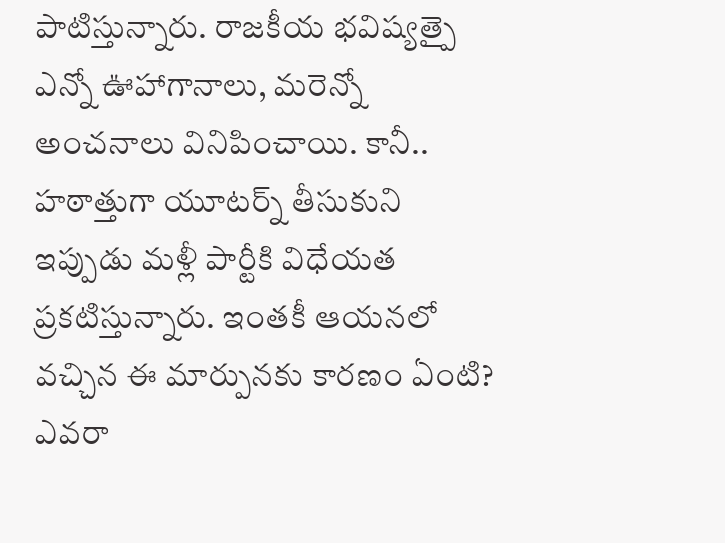పాటిస్తున్నారు. రాజకీయ భవిష్యత్పై ఎన్నో ఊహాగానాలు, మరెన్నో అంచనాలు వినిపించాయి. కానీ.. హఠాత్తుగా యూటర్న్ తీసుకుని ఇప్పుడు మళ్లీ పార్టీకి విధేయత ప్రకటిస్తున్నారు. ఇంతకీ ఆయనలో వచ్చిన ఈ మార్పునకు కారణం ఏంటి? ఎవరా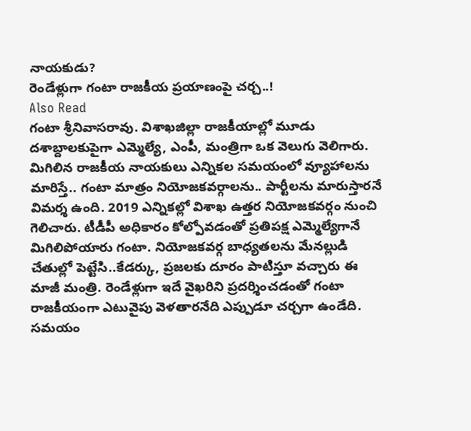నాయకుడు?
రెండేళ్లుగా గంటా రాజకీయ ప్రయాణంపై చర్చ..!
Also Read
గంటా శ్రీనివాసరావు. విశాఖజిల్లా రాజకీయాల్లో మూడు దశాబ్దాలకుపైగా ఎమ్మెల్యే, ఎంపీ, మంత్రిగా ఒక వెలుగు వెలిగారు. మిగిలిన రాజకీయ నాయకులు ఎన్నికల సమయంలో వ్యూహాలను మారిస్తే.. గంటా మాత్రం నియోజకవర్గాలను.. పార్టీలను మారుస్తారనే విమర్శ ఉంది. 2019 ఎన్నికల్లో విశాఖ ఉత్తర నియోజకవర్గం నుంచి గెలిచారు. టీడీపీ అధికారం కోల్పోవడంతో ప్రతిపక్ష ఎమ్మెల్యేగానే మిగిలిపోయారు గంటా. నియోజకవర్గ బాధ్యతలను మేనల్లుడి చేతుల్లో పెట్టేసి..కేడర్కు, ప్రజలకు దూరం పాటిస్తూ వచ్చారు ఈ మాజీ మంత్రి. రెండేళ్లుగా ఇదే వైఖరిని ప్రదర్శించడంతో గంటా రాజకీయంగా ఎటువైపు వెళతారనేది ఎప్పుడూ చర్చగా ఉండేది. సమయం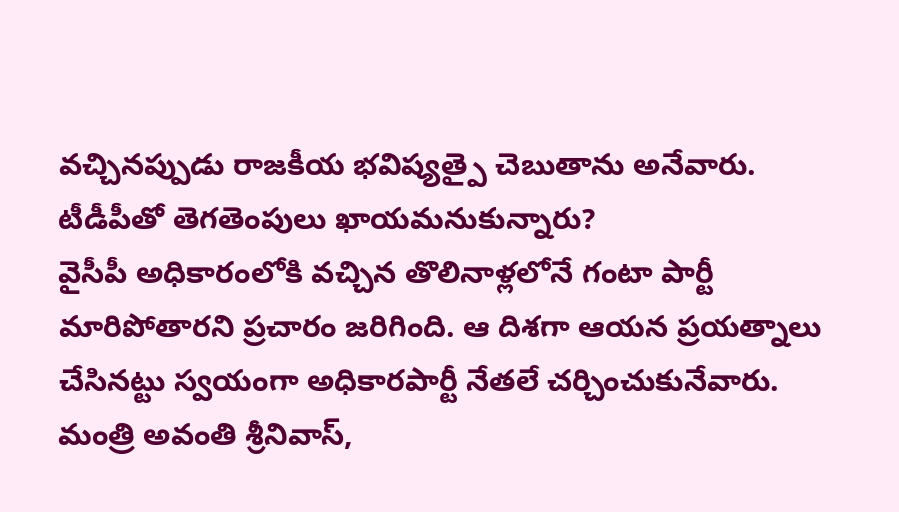వచ్చినప్పుడు రాజకీయ భవిష్యత్పై చెబుతాను అనేవారు.
టీడీపీతో తెగతెంపులు ఖాయమనుకున్నారు?
వైసీపీ అధికారంలోకి వచ్చిన తొలినాళ్లలోనే గంటా పార్టీ మారిపోతారని ప్రచారం జరిగింది. ఆ దిశగా ఆయన ప్రయత్నాలు చేసినట్టు స్వయంగా అధికారపార్టీ నేతలే చర్చించుకునేవారు. మంత్రి అవంతి శ్రీనివాస్,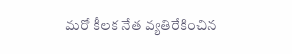మరో కీలక నేత వ్యతిరేకించిన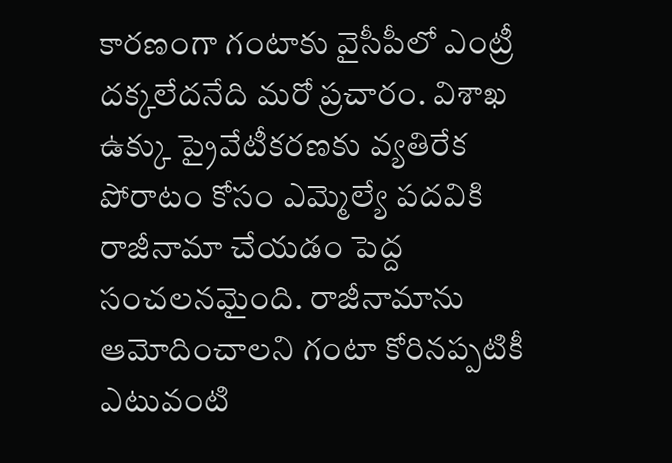కారణంగా గంటాకు వైసీపీలో ఎంట్రీ దక్కలేదనేది మరో ప్రచారం. విశాఖ ఉక్కు ప్రైవేటీకరణకు వ్యతిరేక పోరాటం కోసం ఎమ్మెల్యే పదవికి రాజీనామా చేయడం పెద్ద సంచలనమైంది. రాజీనామాను ఆమోదించాలని గంటా కోరినప్పటికీ ఎటువంటి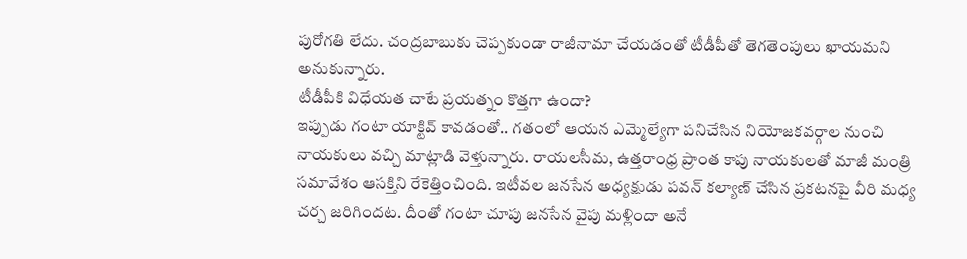పురోగతి లేదు. చంద్రబాబుకు చెప్పకుండా రాజీనామా చేయడంతో టీడీపీతో తెగతెంపులు ఖాయమని అనుకున్నారు.
టీడీపీకి విధేయత చాటే ప్రయత్నం కొత్తగా ఉందా?
ఇప్పుడు గంటా యాక్టివ్ కావడంతో.. గతంలో ఆయన ఎమ్మెల్యేగా పనిచేసిన నియోజకవర్గాల నుంచి నాయకులు వచ్చి మాట్లాడి వెళ్తున్నారు. రాయలసీమ, ఉత్తరాంధ్ర ప్రాంత కాపు నాయకులతో మాజీ మంత్రి సమావేశం ఆసక్తిని రేకెత్తించింది. ఇటీవల జనసేన అధ్యక్షుడు పవన్ కల్యాణ్ చేసిన ప్రకటనపై వీరి మధ్య చర్చ జరిగిందట. దీంతో గంటా చూపు జనసేన వైపు మళ్లిందా అనే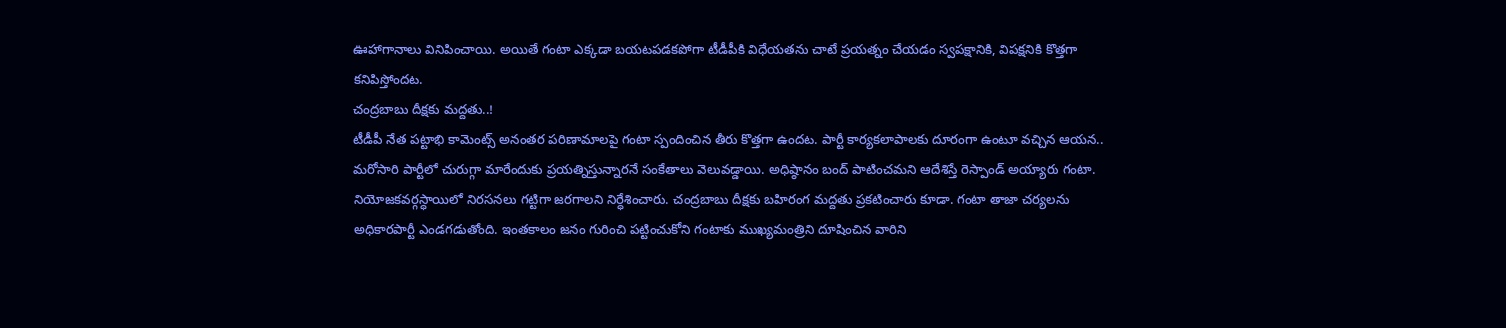ఊహాగానాలు వినిపించాయి. అయితే గంటా ఎక్కడా బయటపడకపోగా టీడీపీకి విధేయతను చాటే ప్రయత్నం చేయడం స్వపక్షానికి, విపక్షనికి కొత్తగా కనిపిస్తోందట.
చంద్రబాబు దీక్షకు మద్దతు..!
టీడీపీ నేత పట్టాభి కామెంట్స్ అనంతర పరిణామాలపై గంటా స్పందించిన తీరు కొత్తగా ఉందట. పార్టీ కార్యకలాపాలకు దూరంగా ఉంటూ వచ్చిన ఆయన.. మరోసారి పార్టీలో చురుగ్గా మారేందుకు ప్రయత్నిస్తున్నారనే సంకేతాలు వెలువడ్డాయి. అధిష్ఠానం బంద్ పాటించమని ఆదేశిస్తే రెస్పాండ్ అయ్యారు గంటా. నియోజకవర్గస్ధాయిలో నిరసనలు గట్టిగా జరగాలని నిర్ధేశించారు. చంద్రబాబు దీక్షకు బహిరంగ మద్దతు ప్రకటించారు కూడా. గంటా తాజా చర్యలను అధికారపార్టీ ఎండగడుతోంది. ఇంతకాలం జనం గురించి పట్టించుకోని గంటాకు ముఖ్యమంత్రిని దూషించిన వారిని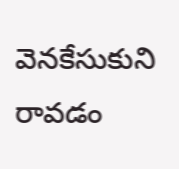వెనకేసుకుని రావడం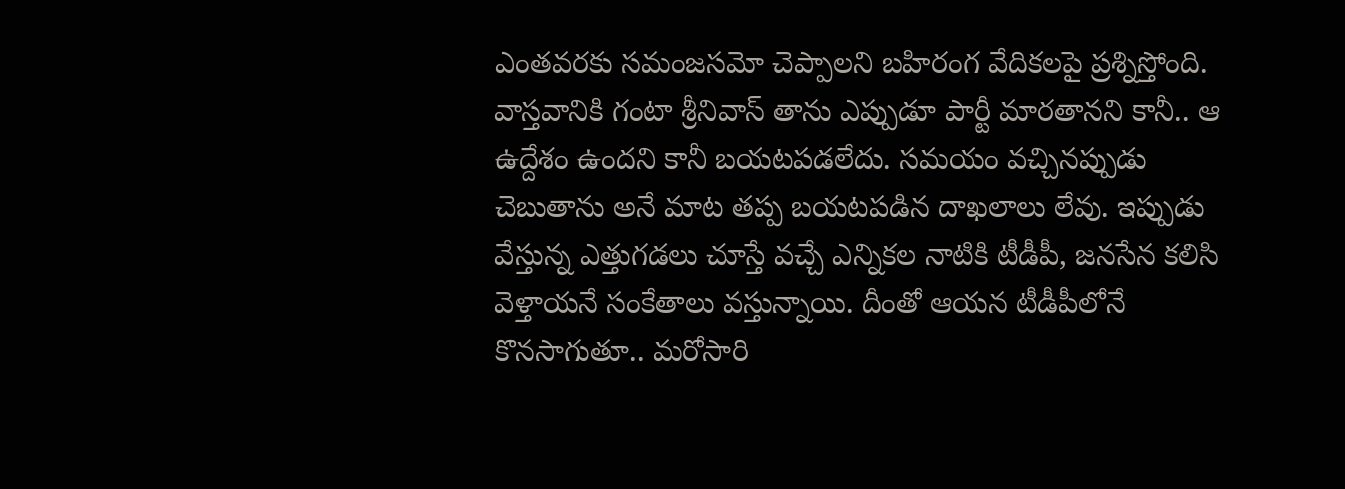ఎంతవరకు సమంజసమో చెప్పాలని బహిరంగ వేదికలపై ప్రశ్నిస్తోంది. వాస్తవానికి గంటా శ్రీనివాస్ తాను ఎప్పుడూ పార్టీ మారతానని కానీ.. ఆ ఉద్దేశం ఉందని కానీ బయటపడలేదు. సమయం వచ్చినప్పుడు చెబుతాను అనే మాట తప్ప బయటపడిన దాఖలాలు లేవు. ఇప్పుడు వేస్తున్న ఎత్తుగడలు చూస్తే వచ్చే ఎన్నికల నాటికి టీడీపీ, జనసేన కలిసి వెళ్తాయనే సంకేతాలు వస్తున్నాయి. దీంతో ఆయన టీడీపీలోనే కొనసాగుతూ.. మరోసారి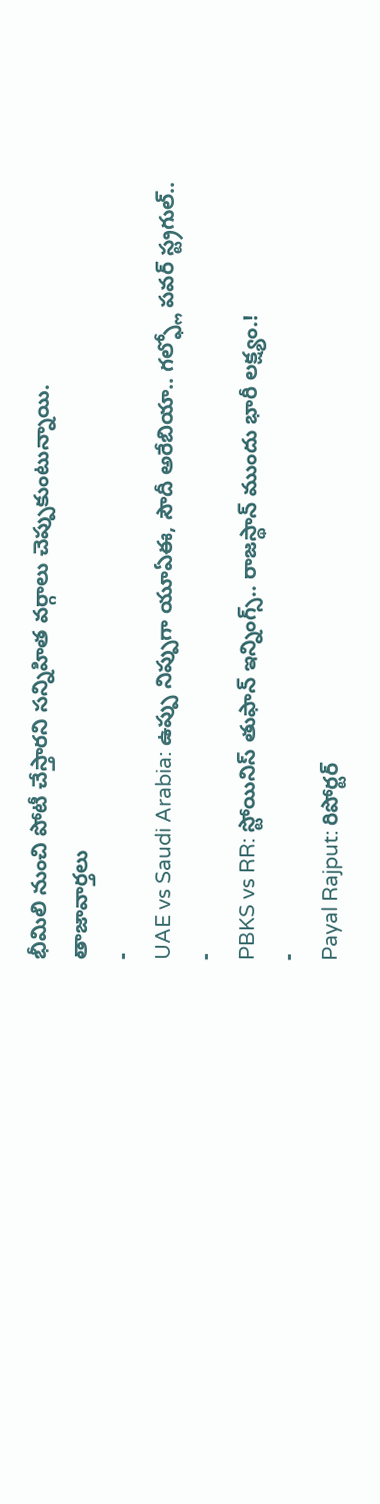భీమిలి నుంచి పోటీ చేస్తారని సన్నిహిత వర్గాలు చెప్పుకుంటున్నాయి.
తాజావార్తలు
-
UAE vs Saudi Arabia: ఉప్పు నిప్పుగా యూఏఈ, సౌదీ అరేబియా.. గల్ఫ్లో పవర్ స్ట్రగుల్..
-
PBKS vs RR: స్టోయినిస్ తుఫాన్ ఇన్నింగ్స్.. రాజస్థాన్ ముందు భారీ లక్ష్యం.!
-
Payal Rajput: రిపోర్టర్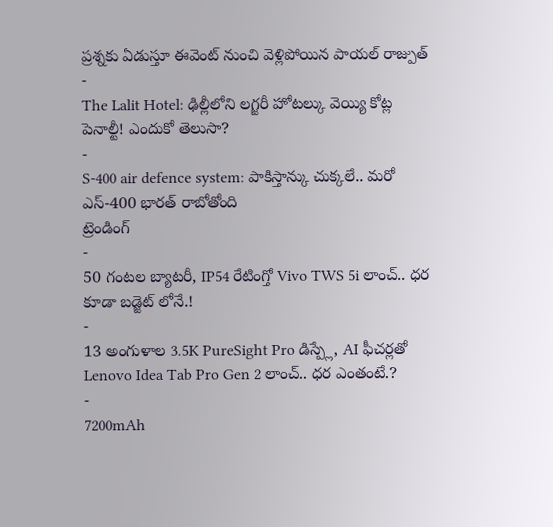ప్రశ్నకు ఏడుస్తూ ఈవెంట్ నుంచి వెళ్లిపోయిన పాయల్ రాజ్పుత్
-
The Lalit Hotel: ఢిల్లీలోని లగ్జరీ హోటల్కు వెయ్యి కోట్ల పెనాల్టీ! ఎందుకో తెలుసా?
-
S-400 air defence system: పాకిస్తాన్కు చుక్కలే.. మరో ఎస్-400 భారత్ రాబోతోంది
ట్రెండింగ్
-
50 గంటల బ్యాటరీ, IP54 రేటింగ్తో Vivo TWS 5i లాంచ్.. ధర కూడా బడ్జెట్ లోనే.!
-
13 అంగుళాల 3.5K PureSight Pro డిస్ప్లే, AI ఫీచర్లతో Lenovo Idea Tab Pro Gen 2 లాంచ్.. ధర ఎంతంటే.?
-
7200mAh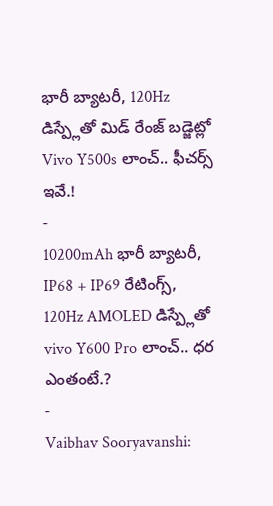భారీ బ్యాటరీ, 120Hz డిస్ప్లేతో మిడ్ రేంజ్ బడ్జెట్లో Vivo Y500s లాంచ్.. ఫీచర్స్ ఇవే.!
-
10200mAh భారీ బ్యాటరీ, IP68 + IP69 రేటింగ్స్, 120Hz AMOLED డిస్ప్లేతో vivo Y600 Pro లాంచ్.. ధర ఎంతంటే.?
-
Vaibhav Sooryavanshi: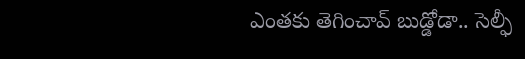ఎంతకు తెగించావ్ బుడ్డోడా.. సెల్ఫీ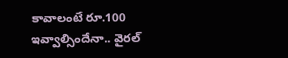కావాలంటే రూ.100 ఇవ్వాల్సిందేనా.. వైరల్